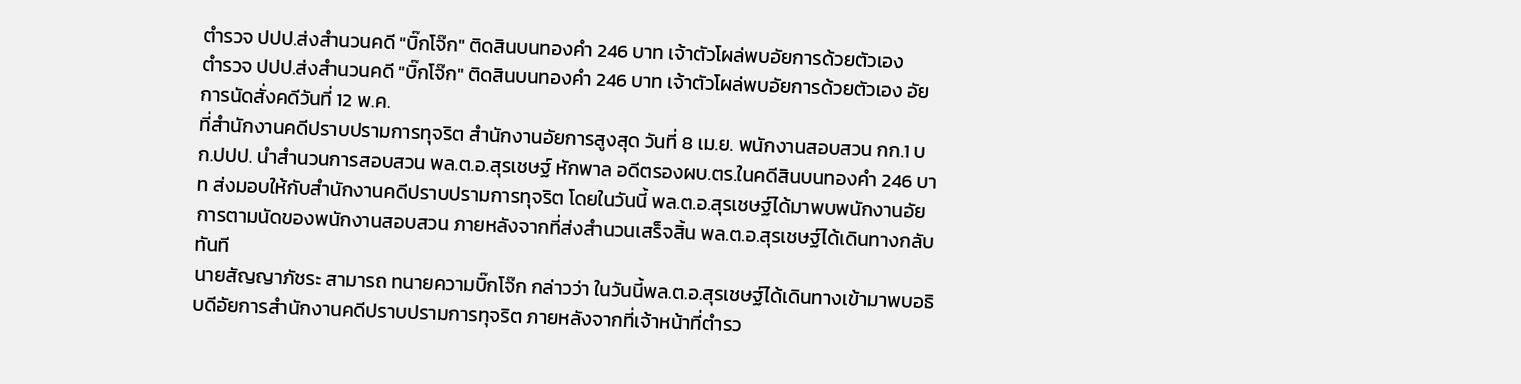ตำรวจ ปปป.ส่งสำนวนคดี "บิ๊กโจ๊ก" ติดสินบนทองคำ 246 บาท เจ้าตัวโผล่พบอัยการด้วยตัวเอง
ตำรวจ ปปป.ส่งสำนวนคดี "บิ๊กโจ๊ก" ติดสินบนทองคำ 246 บาท เจ้าตัวโผล่พบอัยการด้วยตัวเอง อัยการนัดสั่งคดีวันที่ 12 พ.ค.
ที่สำนักงานคดีปราบปรามการทุจริต สำนักงานอัยการสูงสุด วันที่ 8 เม.ย. พนักงานสอบสวน กก.1 บก.ปปป. นำสำนวนการสอบสวน พล.ต.อ.สุรเชษฐ์ หักพาล อดีตรองผบ.ตร.ในคดีสินบนทองคำ 246 บาท ส่งมอบให้กับสำนักงานคดีปราบปรามการทุจริต โดยในวันนี้ พล.ต.อ.สุรเชษฐ์ได้มาพบพนักงานอัยการตามนัดของพนักงานสอบสวน ภายหลังจากที่ส่งสำนวนเสร็จสิ้น พล.ต.อ.สุรเชษฐ์ได้เดินทางกลับทันที
นายสัญญาภัชระ สามารถ ทนายความบิ๊กโจ๊ก กล่าวว่า ในวันนี้พล.ต.อ.สุรเชษฐ์ได้เดินทางเข้ามาพบอธิบดีอัยการสำนักงานคดีปราบปรามการทุจริต ภายหลังจากที่เจ้าหน้าที่ตำรว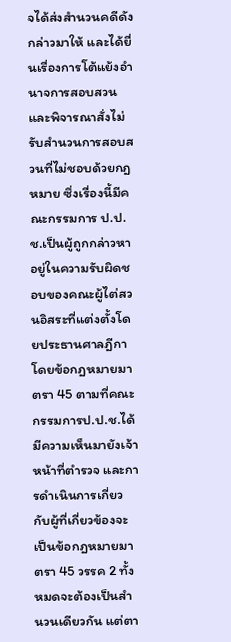จได้ส่งสำนวนคดีดังกล่าวมาให้ และได้ยื่นเรื่องการโต้แย้งอำนาจการสอบสวนและพิจารณาสั่งไม่รับสำนวนการสอบสวนที่ไม่ชอบด้วยกฎหมาย ซึ่งเรื่องนี้มีคณะกรรมการ ป.ป.ช.เป็นผู้ถูกกล่าวหา อยู่ในความรับผิดชอบของคณะผู้ไต่สวนอิสระที่แต่งตั้งโดยประธานศาลฎีกา โดยข้อกฎหมายมาตรา 45 ตามที่คณะกรรมการป.ป.ช.ได้มีความเห็นมายังเจ้าหน้าที่ตำรวจ และการดำเนินการเกี่ยวกับผู้ที่เกี่ยวข้องจะเป็นข้อกฎหมายมาตรา 45 วรรค 2 ทั้งหมดจะต้องเป็นสำนวนเดียวกัน แต่ตา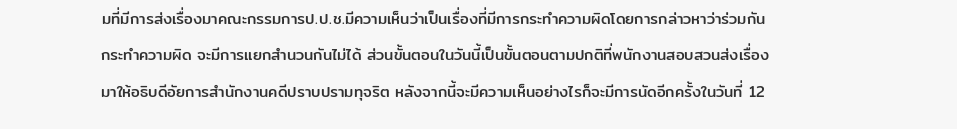มที่มีการส่งเรื่องมาคณะกรรมการป.ป.ช.มีความเห็นว่าเป็นเรื่องที่มีการกระทำความผิดโดยการกล่าวหาว่าร่วมกันกระทำความผิด จะมีการแยกสำนวนกันไม่ได้ ส่วนขั้นตอนในวันนี้เป็นขั้นตอนตามปกติที่พนักงานสอบสวนส่งเรื่องมาให้อธิบดีอัยการสำนักงานคดีปราบปรามทุจริต หลังจากนี้จะมีความเห็นอย่างไรก็จะมีการนัดอีกครั้งในวันที่ 12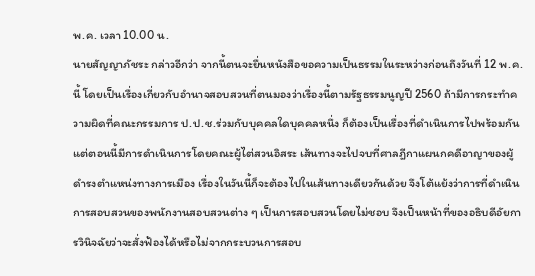พ.ค. เวลา 10.00 น.
นายสัญญาภัชระ กล่าวอีกว่า จากนี้ตนจะยื่นหนังสือขอความเป็นธรรมในระหว่างก่อนถึงวันที่ 12 พ.ค.นี้ โดยเป็นเรื่องเกี่ยวกับอำนาจสอบสวนที่ตนมองว่าเรื่องนี้ตามรัฐธรรมนูญปี 2560 ถ้ามีการกระทำความผิดที่คณะกรรมการ ป.ป.ช.ร่วมกับบุคคลใดบุคคลหนึ่ง ก็ต้องเป็นเรื่องที่ดำเนินการไปพร้อมกัน แต่ตอนนี้มีการดำเนินการโดยคณะผู้ไต่สวนอิสระ เส้นทางจะไปจบที่ศาลฎีกาแผนกคดีอาญาของผู้ดำรงตำแหน่งทางการเมือง เรื่องในวันนี้ก็จะต้องไปในเส้นทางเดียวกันด้วย จึงโต้แย้งว่าการที่ดำเนินการสอบสวนของพนักงานสอบสวนต่าง ๆ เป็นการสอบสวนโดยไม่ชอบ จึงเป็นหน้าที่ของอธิบดีอัยการวินิจฉัยว่าจะสั่งฟ้องได้หรือไม่จากกระบวนการสอบ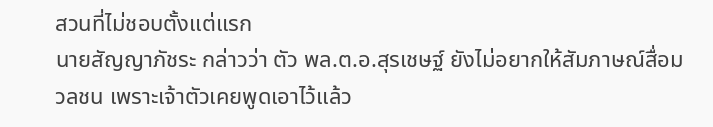สวนที่ไม่ชอบตั้งแต่แรก
นายสัญญาภัชระ กล่าวว่า ตัว พล.ต.อ.สุรเชษฐ์ ยังไม่อยากให้สัมภาษณ์สื่อมวลชน เพราะเจ้าตัวเคยพูดเอาไว้แล้ว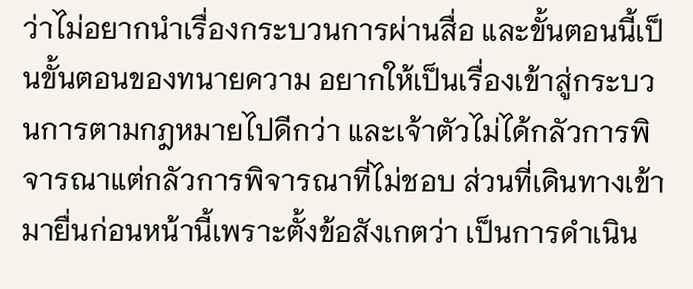ว่าไม่อยากนำเรื่องกระบวนการผ่านสื่อ และขั้นตอนนี้เป็นขั้นตอนของทนายความ อยากให้เป็นเรื่องเข้าสู่กระบวนการตามกฎหมายไปดีกว่า และเจ้าตัวไม่ได้กลัวการพิจารณาแต่กลัวการพิจารณาที่ไม่ชอบ ส่วนที่เดินทางเข้ามายื่นก่อนหน้านี้เพราะตั้งข้อสังเกตว่า เป็นการดำเนิน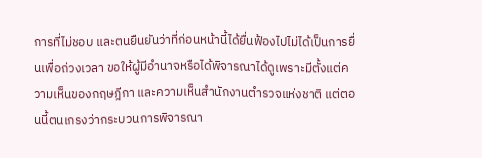การที่ไม่ชอบ และตนยืนยันว่าที่ก่อนหน้านี้ได้ยื่นฟ้องไปไม่ได้เป็นการยื่นเพื่อถ่วงเวลา ขอให้ผู้มีอำนาจหรือได้พิจารณาได้ดูเพราะมีตั้งแต่ความเห็นของกฤษฎีกา และความเห็นสำนักงานตำรวจแห่งชาติ แต่ตอนนี้ตนเกรงว่ากระบวนการพิจารณา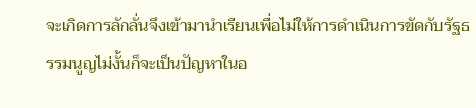จะเกิดการลักลั่นจึงเข้ามานำเรียนเพื่อไม่ให้การดำเนินการขัดกับรัฐธรรมนูญไม่งั้นก็จะเป็นปัญหาในอ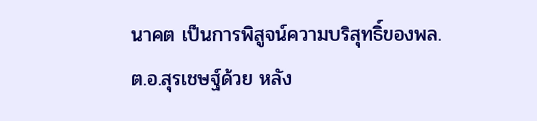นาคต เป็นการพิสูจน์ความบริสุทธิ์ของพล.ต.อ.สุรเชษฐ์ด้วย หลัง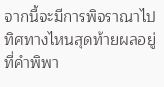จากนี้จะมีการพิจราณาไปทิศทางไหนสุดท้ายผลอยู่ที่คำพิพา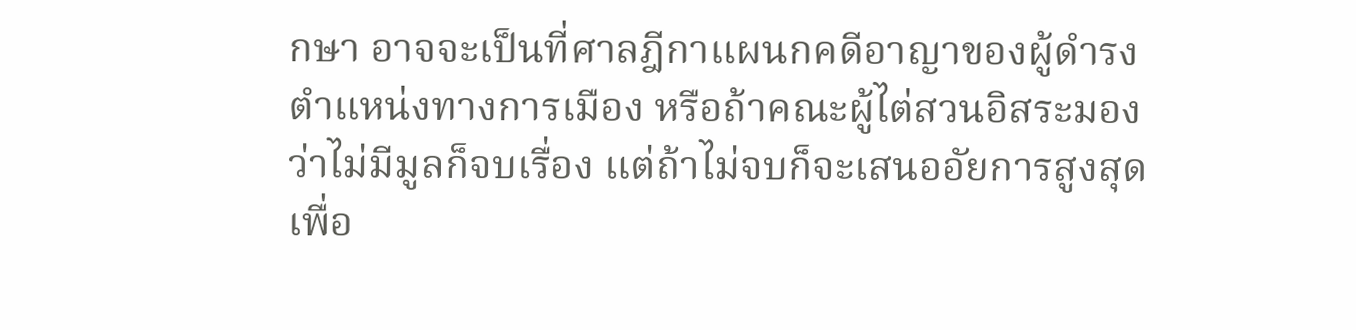กษา อาจจะเป็นที่ศาลฎีกาแผนกคดีอาญาของผู้ดำรงตำแหน่งทางการเมือง หรือถ้าคณะผู้ไต่สวนอิสระมองว่าไม่มีมูลก็จบเรื่อง แต่ถ้าไม่จบก็จะเสนออัยการสูงสุดเพื่อ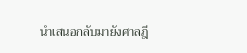นำเสนอกลับมายังศาลฎี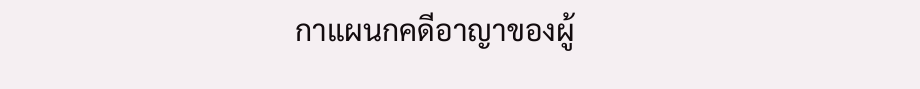กาแผนกคดีอาญาของผู้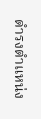ดำรงตำแหน่ง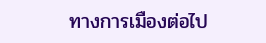ทางการเมืองต่อไป